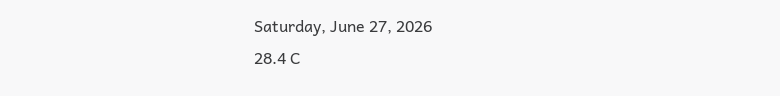Saturday, June 27, 2026
28.4 C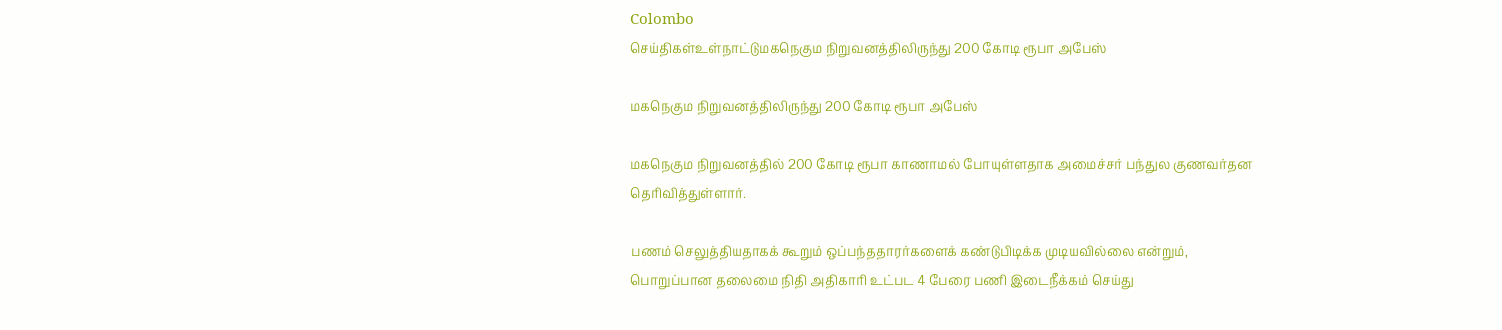Colombo
செய்திகள்உள்நாட்டுமகநெகும நிறுவனத்திலிருந்து 200 கோடி ரூபா அபேஸ்

மகநெகும நிறுவனத்திலிருந்து 200 கோடி ரூபா அபேஸ்

மகநெகும நிறுவனத்தில் 200 கோடி ரூபா காணாமல் போயுள்ளதாக அமைச்சர் பந்துல குணவர்தன தெரிவித்துள்ளார்.

பணம் செலுத்தியதாகக் கூறும் ஒப்பந்ததாரர்களைக் கண்டுபிடிக்க முடியவில்லை என்றும், பொறுப்பான தலைமை நிதி அதிகாரி உட்பட 4 பேரை பணி இடைநீக்கம் செய்து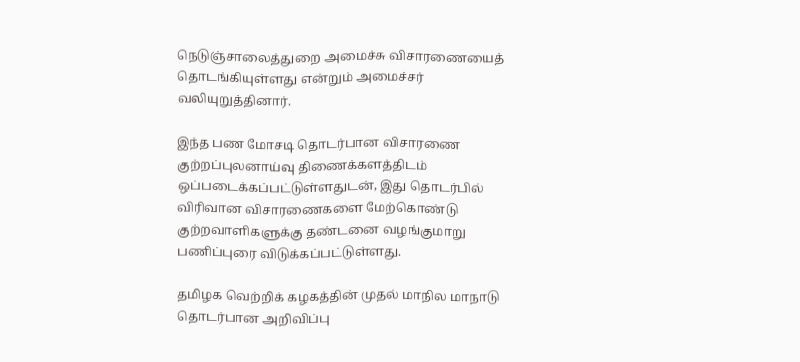நெடுஞ்சாலைத்துறை அமைச்சு விசாரணையைத் தொடங்கியுள்ளது என்றும் அமைச்சர் வலியுறுத்தினார்.

இந்த பண மோசடி தொடர்பான விசாரணை குற்றப்புலனாய்வு திணைக்களத்திடம் ஒப்படைக்கப்பட்டுள்ளதுடன், இது தொடர்பில் விரிவான விசாரணைகளை மேற்கொண்டு குற்றவாளிகளுக்கு தண்டனை வழங்குமாறு பணிப்புரை விடுக்கப்பட்டுள்ளது.

தமிழக வெற்றிக் கழகத்தின் முதல் மாநில மாநாடு தொடர்பான அறிவிப்பு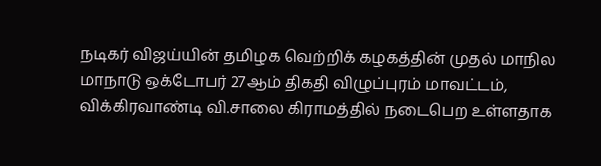நடிகர் விஜய்யின் தமிழக வெற்றிக் கழகத்தின் முதல் மாநில மாநாடு ஒக்டோபர் 27ஆம் திகதி விழுப்புரம் மாவட்டம், விக்கிரவாண்டி வி.சாலை கிராமத்தில் நடைபெற உள்ளதாக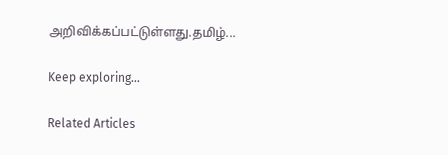அறிவிக்கப்பட்டுள்ளது.தமிழ்...

Keep exploring...

Related Articles